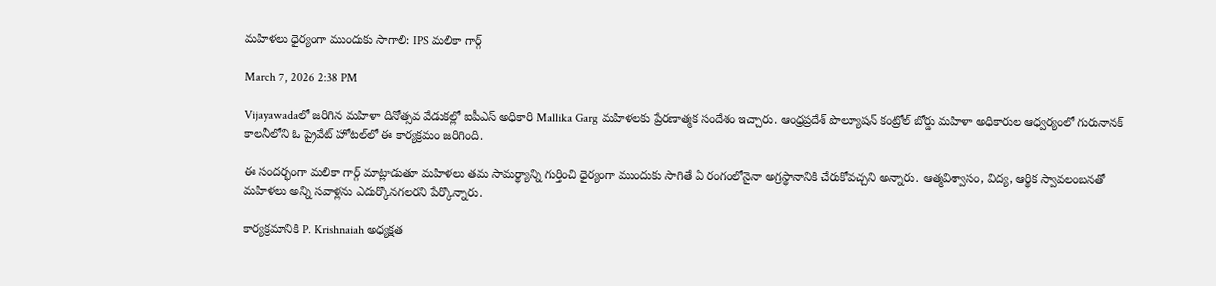మహిళలు ధైర్యంగా ముందుకు సాగాలి: IPS మలికా గార్గ్

March 7, 2026 2:38 PM

Vijayawadaలో జరిగిన మహిళా దినోత్సవ వేడుకల్లో ఐపీఎస్ అధికారి Mallika Garg మహిళలకు ప్రేరణాత్మక సందేశం ఇచ్చారు. ఆంధ్రప్రదేశ్ పొల్యూషన్ కంట్రోల్ బోర్డు మహిళా అధికారుల ఆధ్వర్యంలో గురునానక్ కాలనీలోని ఓ ప్రైవేట్ హోటల్‌లో ఈ కార్యక్రమం జరిగింది.

ఈ సందర్భంగా మలికా గార్గ్ మాట్లాడుతూ మహిళలు తమ సామర్థ్యాన్ని గుర్తించి ధైర్యంగా ముందుకు సాగితే ఏ రంగంలోనైనా అగ్రస్థానానికి చేరుకోవచ్చని అన్నారు. ఆత్మవిశ్వాసం, విద్య, ఆర్థిక స్వావలంబనతో మహిళలు అన్ని సవాళ్లను ఎదుర్కొనగలరని పేర్కొన్నారు.

కార్యక్రమానికి P. Krishnaiah అధ్యక్షత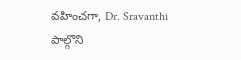వహించగా, Dr. Sravanthi పాల్గొని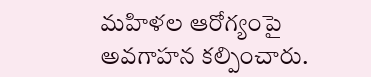మహిళల ఆరోగ్యంపై అవగాహన కల్పించారు.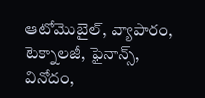ఆటోమొబైల్, వ్యాపారం, టెక్నాలజీ, ఫైనాన్స్, వినోదం,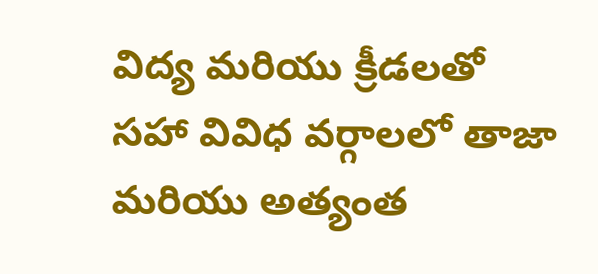విద్య మరియు క్రీడలతో సహా వివిధ వర్గాలలో తాజా మరియు అత్యంత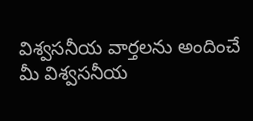విశ్వసనీయ వార్తలను అందించే మీ విశ్వసనీయ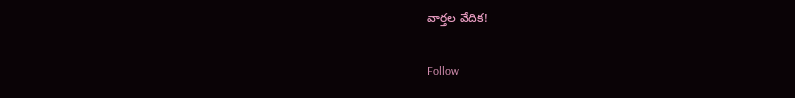వార్తల వేదిక!

Follow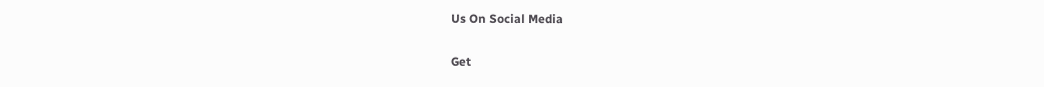Us On Social Media

Get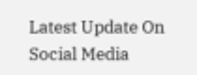Latest Update On Social Media